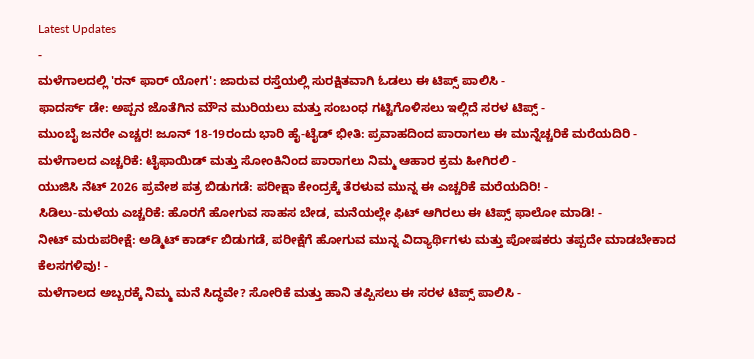Latest Updates
-
ಮಳೆಗಾಲದಲ್ಲಿ 'ರನ್ ಫಾರ್ ಯೋಗ': ಜಾರುವ ರಸ್ತೆಯಲ್ಲಿ ಸುರಕ್ಷಿತವಾಗಿ ಓಡಲು ಈ ಟಿಪ್ಸ್ ಪಾಲಿಸಿ -
ಫಾದರ್ಸ್ ಡೇ: ಅಪ್ಪನ ಜೊತೆಗಿನ ಮೌನ ಮುರಿಯಲು ಮತ್ತು ಸಂಬಂಧ ಗಟ್ಟಿಗೊಳಿಸಲು ಇಲ್ಲಿದೆ ಸರಳ ಟಿಪ್ಸ್ -
ಮುಂಬೈ ಜನರೇ ಎಚ್ಚರ! ಜೂನ್ 18-19ರಂದು ಭಾರಿ ಹೈ-ಟೈಡ್ ಭೀತಿ: ಪ್ರವಾಹದಿಂದ ಪಾರಾಗಲು ಈ ಮುನ್ನೆಚ್ಚರಿಕೆ ಮರೆಯದಿರಿ -
ಮಳೆಗಾಲದ ಎಚ್ಚರಿಕೆ: ಟೈಫಾಯಿಡ್ ಮತ್ತು ಸೋಂಕಿನಿಂದ ಪಾರಾಗಲು ನಿಮ್ಮ ಆಹಾರ ಕ್ರಮ ಹೀಗಿರಲಿ -
ಯುಜಿಸಿ ನೆಟ್ 2026 ಪ್ರವೇಶ ಪತ್ರ ಬಿಡುಗಡೆ: ಪರೀಕ್ಷಾ ಕೇಂದ್ರಕ್ಕೆ ತೆರಳುವ ಮುನ್ನ ಈ ಎಚ್ಚರಿಕೆ ಮರೆಯದಿರಿ! -
ಸಿಡಿಲು-ಮಳೆಯ ಎಚ್ಚರಿಕೆ: ಹೊರಗೆ ಹೋಗುವ ಸಾಹಸ ಬೇಡ, ಮನೆಯಲ್ಲೇ ಫಿಟ್ ಆಗಿರಲು ಈ ಟಿಪ್ಸ್ ಫಾಲೋ ಮಾಡಿ! -
ನೀಟ್ ಮರುಪರೀಕ್ಷೆ: ಅಡ್ಮಿಟ್ ಕಾರ್ಡ್ ಬಿಡುಗಡೆ, ಪರೀಕ್ಷೆಗೆ ಹೋಗುವ ಮುನ್ನ ವಿದ್ಯಾರ್ಥಿಗಳು ಮತ್ತು ಪೋಷಕರು ತಪ್ಪದೇ ಮಾಡಬೇಕಾದ ಕೆಲಸಗಳಿವು! -
ಮಳೆಗಾಲದ ಅಬ್ಬರಕ್ಕೆ ನಿಮ್ಮ ಮನೆ ಸಿದ್ಧವೇ? ಸೋರಿಕೆ ಮತ್ತು ಹಾನಿ ತಪ್ಪಿಸಲು ಈ ಸರಳ ಟಿಪ್ಸ್ ಪಾಲಿಸಿ -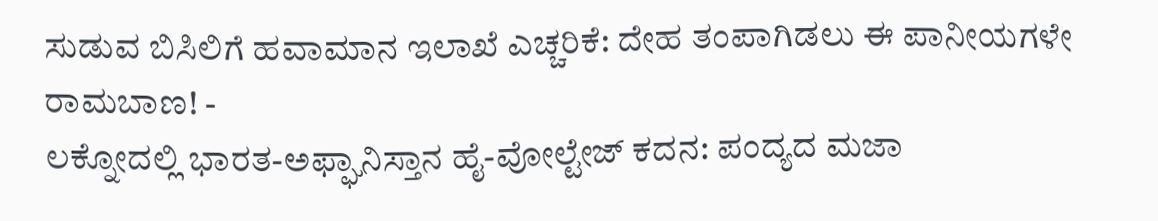ಸುಡುವ ಬಿಸಿಲಿಗೆ ಹವಾಮಾನ ಇಲಾಖೆ ಎಚ್ಚರಿಕೆ: ದೇಹ ತಂಪಾಗಿಡಲು ಈ ಪಾನೀಯಗಳೇ ರಾಮಬಾಣ! -
ಲಕ್ನೋದಲ್ಲಿ ಭಾರತ-ಅಫ್ಘಾನಿಸ್ತಾನ ಹೈ-ವೋಲ್ಟೇಜ್ ಕದನ: ಪಂದ್ಯದ ಮಜಾ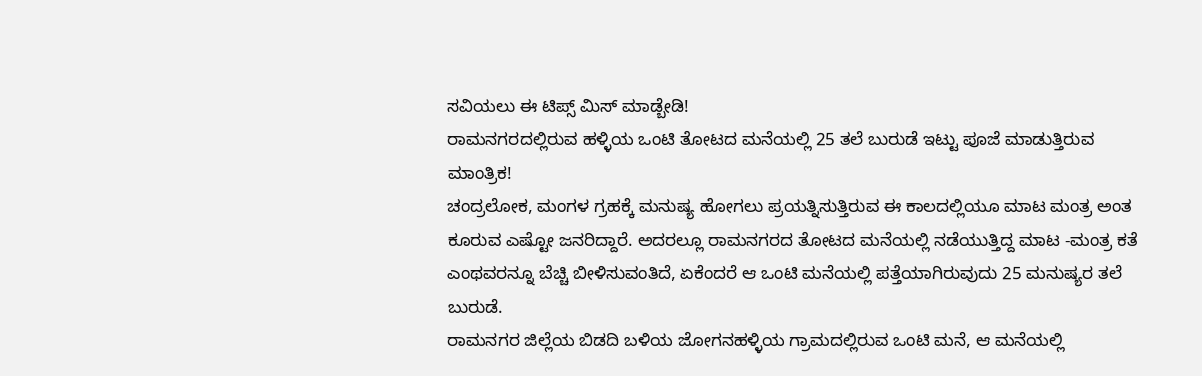ಸವಿಯಲು ಈ ಟಿಪ್ಸ್ ಮಿಸ್ ಮಾಡ್ಬೇಡಿ!
ರಾಮನಗರದಲ್ಲಿರುವ ಹಳ್ಳಿಯ ಒಂಟಿ ತೋಟದ ಮನೆಯಲ್ಲಿ 25 ತಲೆ ಬುರುಡೆ ಇಟ್ಟು ಪೂಜೆ ಮಾಡುತ್ತಿರುವ ಮಾಂತ್ರಿಕ!
ಚಂದ್ರಲೋಕ, ಮಂಗಳ ಗ್ರಹಕ್ಕೆ ಮನುಷ್ಯ ಹೋಗಲು ಪ್ರಯತ್ನಿಸುತ್ತಿರುವ ಈ ಕಾಲದಲ್ಲಿಯೂ ಮಾಟ ಮಂತ್ರ ಅಂತ ಕೂರುವ ಎಷ್ಟೋ ಜನರಿದ್ದಾರೆ. ಅದರಲ್ಲೂ ರಾಮನಗರದ ತೋಟದ ಮನೆಯಲ್ಲಿ ನಡೆಯುತ್ತಿದ್ದ ಮಾಟ -ಮಂತ್ರ ಕತೆ ಎಂಥವರನ್ನೂ ಬೆಚ್ಚಿ ಬೀಳಿಸುವಂತಿದೆ, ಏಕೆಂದರೆ ಆ ಒಂಟಿ ಮನೆಯಲ್ಲಿ ಪತ್ತೆಯಾಗಿರುವುದು 25 ಮನುಷ್ಯರ ತಲೆ ಬುರುಡೆ.
ರಾಮನಗರ ಜಿಲ್ಲೆಯ ಬಿಡದಿ ಬಳಿಯ ಜೋಗನಹಳ್ಳಿಯ ಗ್ರಾಮದಲ್ಲಿರುವ ಒಂಟಿ ಮನೆ, ಆ ಮನೆಯಲ್ಲಿ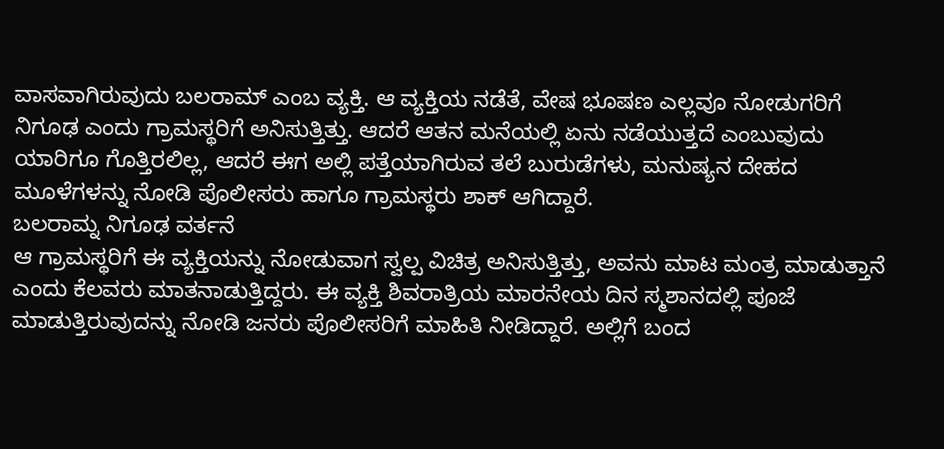ವಾಸವಾಗಿರುವುದು ಬಲರಾಮ್ ಎಂಬ ವ್ಯಕ್ತಿ. ಆ ವ್ಯಕ್ತಿಯ ನಡೆತೆ, ವೇಷ ಭೂಷಣ ಎಲ್ಲವೂ ನೋಡುಗರಿಗೆ ನಿಗೂಢ ಎಂದು ಗ್ರಾಮಸ್ಥರಿಗೆ ಅನಿಸುತ್ತಿತ್ತು. ಆದರೆ ಆತನ ಮನೆಯಲ್ಲಿ ಏನು ನಡೆಯುತ್ತದೆ ಎಂಬುವುದು ಯಾರಿಗೂ ಗೊತ್ತಿರಲಿಲ್ಲ, ಆದರೆ ಈಗ ಅಲ್ಲಿ ಪತ್ತೆಯಾಗಿರುವ ತಲೆ ಬುರುಡೆಗಳು, ಮನುಷ್ಯನ ದೇಹದ ಮೂಳೆಗಳನ್ನು ನೋಡಿ ಪೊಲೀಸರು ಹಾಗೂ ಗ್ರಾಮಸ್ಥರು ಶಾಕ್ ಆಗಿದ್ದಾರೆ.
ಬಲರಾಮ್ನ ನಿಗೂಢ ವರ್ತನೆ
ಆ ಗ್ರಾಮಸ್ಥರಿಗೆ ಈ ವ್ಯಕ್ತಿಯನ್ನು ನೋಡುವಾಗ ಸ್ವಲ್ಪ ವಿಚಿತ್ರ ಅನಿಸುತ್ತಿತ್ತು, ಅವನು ಮಾಟ ಮಂತ್ರ ಮಾಡುತ್ತಾನೆ ಎಂದು ಕೆಲವರು ಮಾತನಾಡುತ್ತಿದ್ದರು. ಈ ವ್ಯಕ್ತಿ ಶಿವರಾತ್ರಿಯ ಮಾರನೇಯ ದಿನ ಸ್ಮಶಾನದಲ್ಲಿ ಪೂಜೆ ಮಾಡುತ್ತಿರುವುದನ್ನು ನೋಡಿ ಜನರು ಪೊಲೀಸರಿಗೆ ಮಾಹಿತಿ ನೀಡಿದ್ದಾರೆ. ಅಲ್ಲಿಗೆ ಬಂದ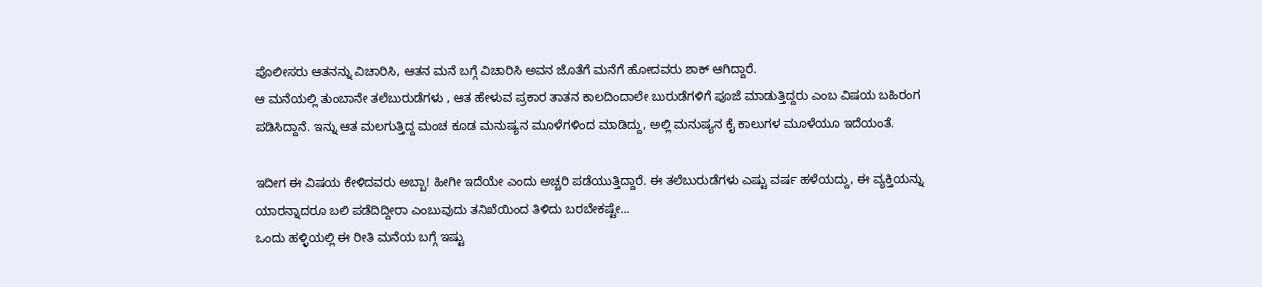ಪೊಲೀಸರು ಆತನನ್ನು ವಿಚಾರಿಸಿ, ಆತನ ಮನೆ ಬಗ್ಗೆ ವಿಚಾರಿಸಿ ಅವನ ಜೊತೆಗೆ ಮನೆಗೆ ಹೋದವರು ಶಾಕ್ ಆಗಿದ್ದಾರೆ.
ಆ ಮನೆಯಲ್ಲಿ ತುಂಬಾನೇ ತಲೆಬುರುಡೆಗಳು , ಆತ ಹೇಳುವ ಪ್ರಕಾರ ತಾತನ ಕಾಲದಿಂದಾಲೇ ಬುರುಡೆಗಳಿಗೆ ಪೂಜೆ ಮಾಡುತ್ತಿದ್ದರು ಎಂಬ ವಿಷಯ ಬಹಿರಂಗ ಪಡಿಸಿದ್ದಾನೆ. ಇನ್ನು ಆತ ಮಲಗುತ್ತಿದ್ದ ಮಂಚ ಕೂಡ ಮನುಷ್ಯನ ಮೂಳೆಗಳಿಂದ ಮಾಡಿದ್ದು, ಅಲ್ಲಿ ಮನುಷ್ಯನ ಕೈ ಕಾಲುಗಳ ಮೂಳೆಯೂ ಇದೆಯಂತೆ.

ಇದೀಗ ಈ ವಿಷಯ ಕೇಳಿದವರು ಅಬ್ಬಾ! ಹೀಗೀ ಇದೆಯೇ ಎಂದು ಅಚ್ಚರಿ ಪಡೆಯುತ್ತಿದ್ದಾರೆ. ಈ ತಲೆಬುರುಡೆಗಳು ಎಷ್ಟು ವರ್ಷ ಹಳೆಯದ್ದು, ಈ ವ್ಯಕ್ತಿಯನ್ನು ಯಾರನ್ನಾದರೂ ಬಲಿ ಪಡೆದಿದ್ದೀರಾ ಎಂಬುವುದು ತನಿಖೆಯಿಂದ ತಿಳಿದು ಬರಬೇಕಷ್ಟೇ...
ಒಂದು ಹಳ್ಳಿಯಲ್ಲಿ ಈ ರೀತಿ ಮನೆಯ ಬಗ್ಗೆ ಇಷ್ಟು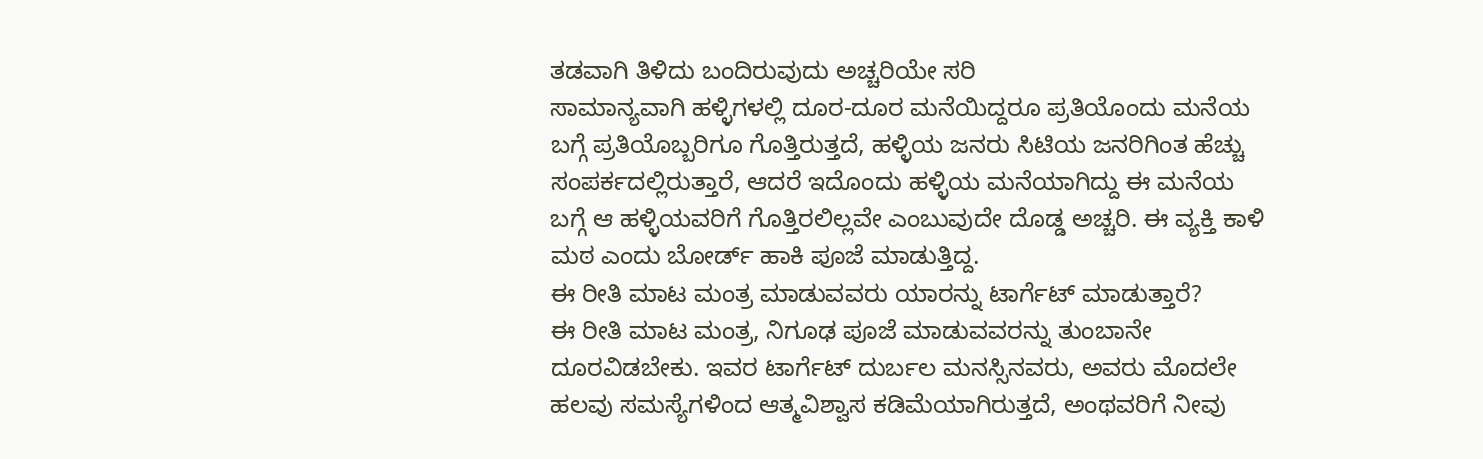ತಡವಾಗಿ ತಿಳಿದು ಬಂದಿರುವುದು ಅಚ್ಚರಿಯೇ ಸರಿ
ಸಾಮಾನ್ಯವಾಗಿ ಹಳ್ಳಿಗಳಲ್ಲಿ ದೂರ-ದೂರ ಮನೆಯಿದ್ದರೂ ಪ್ರತಿಯೊಂದು ಮನೆಯ ಬಗ್ಗೆ ಪ್ರತಿಯೊಬ್ಬರಿಗೂ ಗೊತ್ತಿರುತ್ತದೆ, ಹಳ್ಳಿಯ ಜನರು ಸಿಟಿಯ ಜನರಿಗಿಂತ ಹೆಚ್ಚು ಸಂಪರ್ಕದಲ್ಲಿರುತ್ತಾರೆ, ಆದರೆ ಇದೊಂದು ಹಳ್ಳಿಯ ಮನೆಯಾಗಿದ್ದು ಈ ಮನೆಯ ಬಗ್ಗೆ ಆ ಹಳ್ಳಿಯವರಿಗೆ ಗೊತ್ತಿರಲಿಲ್ಲವೇ ಎಂಬುವುದೇ ದೊಡ್ಡ ಅಚ್ಚರಿ. ಈ ವ್ಯಕ್ತಿ ಕಾಳಿ ಮಠ ಎಂದು ಬೋರ್ಡ್ ಹಾಕಿ ಪೂಜೆ ಮಾಡುತ್ತಿದ್ದ.
ಈ ರೀತಿ ಮಾಟ ಮಂತ್ರ ಮಾಡುವವರು ಯಾರನ್ನು ಟಾರ್ಗೆಟ್ ಮಾಡುತ್ತಾರೆ?
ಈ ರೀತಿ ಮಾಟ ಮಂತ್ರ, ನಿಗೂಢ ಪೂಜೆ ಮಾಡುವವರನ್ನು ತುಂಬಾನೇ ದೂರವಿಡಬೇಕು. ಇವರ ಟಾರ್ಗೆಟ್ ದುರ್ಬಲ ಮನಸ್ಸಿನವರು, ಅವರು ಮೊದಲೇ ಹಲವು ಸಮಸ್ಯೆಗಳಿಂದ ಆತ್ಮವಿಶ್ವಾಸ ಕಡಿಮೆಯಾಗಿರುತ್ತದೆ, ಅಂಥವರಿಗೆ ನೀವು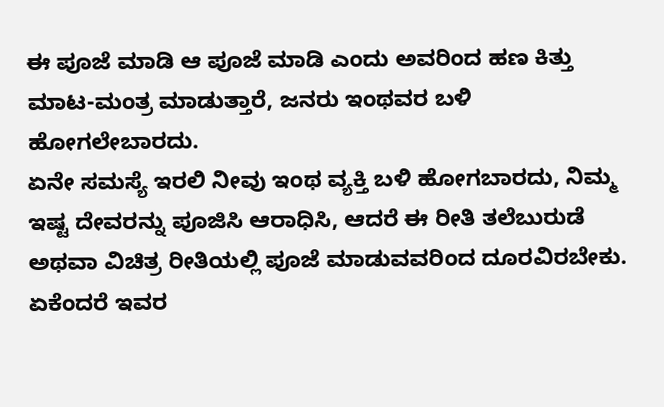ಈ ಪೂಜೆ ಮಾಡಿ ಆ ಪೂಜೆ ಮಾಡಿ ಎಂದು ಅವರಿಂದ ಹಣ ಕಿತ್ತು ಮಾಟ-ಮಂತ್ರ ಮಾಡುತ್ತಾರೆ, ಜನರು ಇಂಥವರ ಬಳಿ ಹೋಗಲೇಬಾರದು.
ಏನೇ ಸಮಸ್ಯೆ ಇರಲಿ ನೀವು ಇಂಥ ವ್ಯಕ್ತಿ ಬಳಿ ಹೋಗಬಾರದು, ನಿಮ್ಮ ಇಷ್ಟ ದೇವರನ್ನು ಪೂಜಿಸಿ ಆರಾಧಿಸಿ, ಆದರೆ ಈ ರೀತಿ ತಲೆಬುರುಡೆ ಅಥವಾ ವಿಚಿತ್ರ ರೀತಿಯಲ್ಲಿ ಪೂಜೆ ಮಾಡುವವರಿಂದ ದೂರವಿರಬೇಕು. ಏಕೆಂದರೆ ಇವರ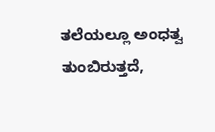ತಲೆಯಲ್ಲೂ ಅಂಧತ್ವ ತುಂಬಿರುತ್ತದೆ,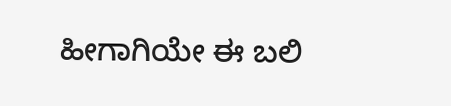ಹೀಗಾಗಿಯೇ ಈ ಬಲಿ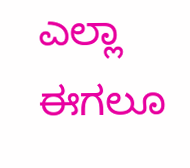ಎಲ್ಲಾ ಈಗಲೂ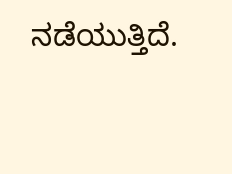ನಡೆಯುತ್ತಿದೆ.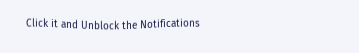Click it and Unblock the Notifications